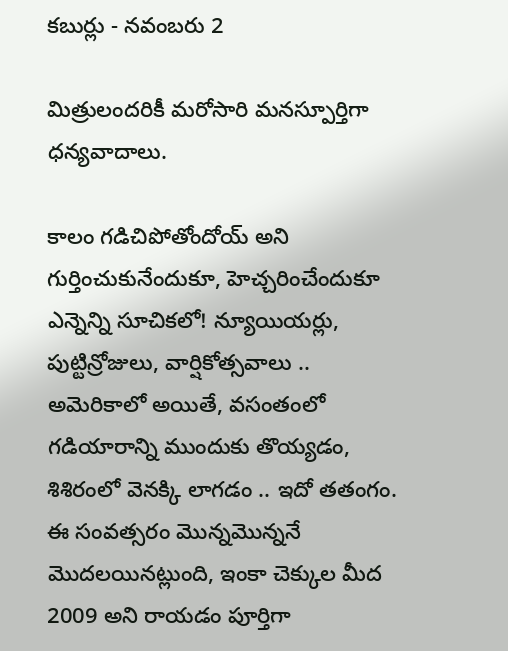కబుర్లు - నవంబరు 2

మిత్రులందరికీ మరోసారి మనస్పూర్తిగా ధన్యవాదాలు.

కాలం గడిచిపోతోందోయ్ అని గుర్తించుకునేందుకూ, హెచ్చరించేందుకూ ఎన్నెన్ని సూచికలో! న్యూయియర్లు, పుట్టిన్రోజులు, వార్షికోత్సవాలు .. అమెరికాలో అయితే, వసంతంలో గడియారాన్ని ముందుకు తొయ్యడం, శిశిరంలో వెనక్కి లాగడం .. ఇదో తతంగం. ఈ సంవత్సరం మొన్నమొన్ననే మొదలయినట్లుంది, ఇంకా చెక్కుల మీద 2009 అని రాయడం పూర్తిగా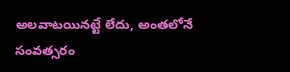అలవాటయినట్టే లేదు, అంతలోనే సంవత్సరం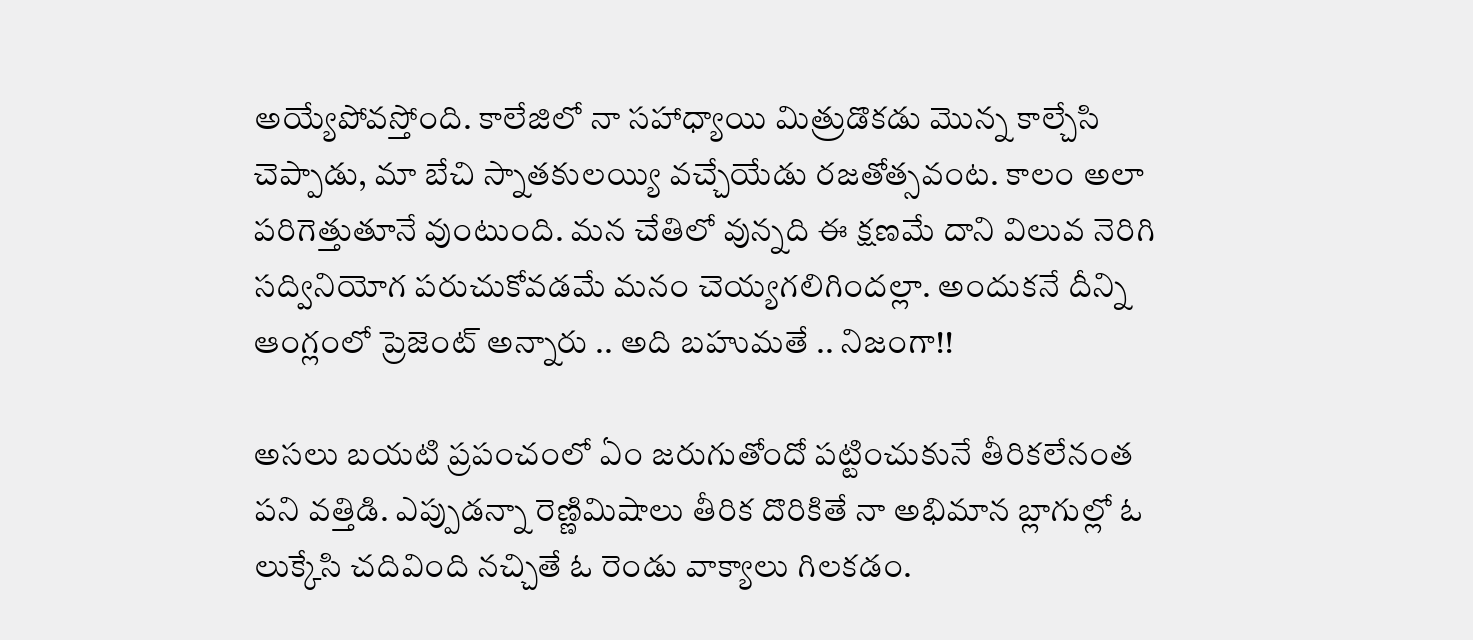అయ్యేపోవస్తోంది. కాలేజిలో నా సహాధ్యాయి మిత్రుడొకడు మొన్న కాల్చేసి చెప్పాడు, మా బేచి స్నాతకులయ్యి వచ్చేయేడు రజతోత్సవంట. కాలం అలా పరిగెత్తుతూనే వుంటుంది. మన చేతిలో వున్నది ఈ క్షణమే దాని విలువ నెరిగి సద్వినియోగ పరుచుకోవడమే మనం చెయ్యగలిగిందల్లా. అందుకనే దీన్ని ఆంగ్లంలో ప్రెజెంట్ అన్నారు .. అది బహుమతే .. నిజంగా!!

అసలు బయటి ప్రపంచంలో ఏం జరుగుతోందో పట్టించుకునే తీరికలేనంత పని వత్తిడి. ఎప్పుడన్నా రెణ్ణిమిషాలు తీరిక దొరికితే నా అభిమాన బ్లాగుల్లో ఓ లుక్కేసి చదివింది నచ్చితే ఓ రెండు వాక్యాలు గిలకడం.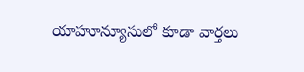యాహూన్యూసులో కూడా వార్తలు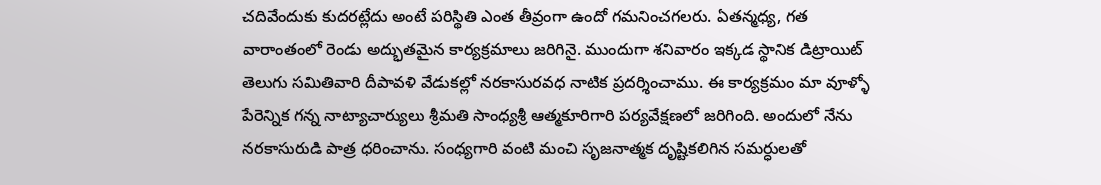చదివేందుకు కుదరట్లేదు అంటే పరిస్థితి ఎంత తీవ్రంగా ఉందో గమనించగలరు. ఏతన్మధ్య, గత వారాంతంలో రెండు అద్భుతమైన కార్యక్రమాలు జరిగినై. ముందుగా శనివారం ఇక్కడ స్థానిక డిట్రాయిట్ తెలుగు సమితివారి దీపావళి వేడుకల్లో నరకాసురవధ నాటిక ప్రదర్శించాము. ఈ కార్యక్రమం మా వూళ్ళో పేరెన్నిక గన్న నాట్యాచార్యులు శ్రీమతి సాంధ్యశ్రీ ఆత్మకూరిగారి పర్యవేక్షణలో జరిగింది. అందులో నేను నరకాసురుడి పాత్ర ధరించాను. సంధ్యగారి వంటి మంచి సృజనాత్మక దృష్టికలిగిన సమర్ధులతో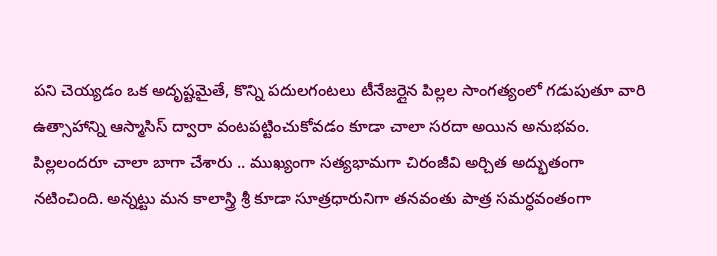పని చెయ్యడం ఒక అదృష్టమైతే, కొన్ని పదులగంటలు టీనేజర్లైన పిల్లల సాంగత్యంలో గడుపుతూ వారి ఉత్సాహాన్ని ఆస్మాసిస్ ద్వారా వంటపట్టించుకోవడం కూడా చాలా సరదా అయిన అనుభవం. పిల్లలందరూ చాలా బాగా చేశారు .. ముఖ్యంగా సత్యభామగా చిరంజీవి అర్చిత అద్భుతంగా నటించింది. అన్నట్టు మన కాలాస్త్రి శ్రీ కూడా సూత్రధారునిగా తనవంతు పాత్ర సమర్ధవంతంగా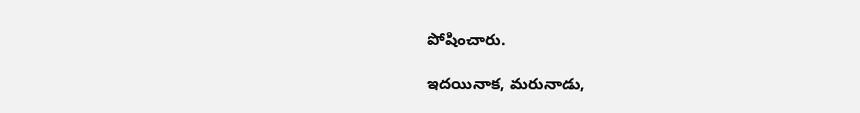పోషించారు.

ఇదయినాక, మరునాడు,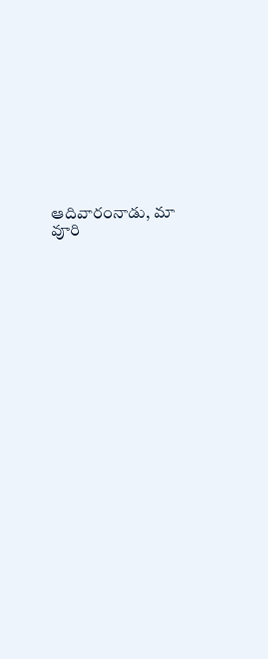ఆదివారంనాడు, మా వూరి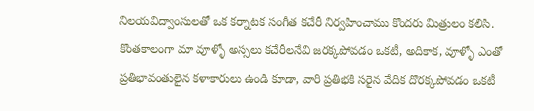నిలయవిద్వాంసులతో ఒక కర్నాటక సంగీత కచేరీ నిర్వహించాము కొందరు మిత్రులం కలిసి. కొంతకాలంగా మా వూళ్ళో అస్సలు కచేరీలనేవి జరక్కపోవడం ఒకటీ, అదికాక, వూళ్ళో ఎంతో ప్రతిభావంతులైన కళాకారులు ఉండి కూడా, వారి ప్రతిభకి సరైన వేదిక దొరక్కపోవడం ఒకటీ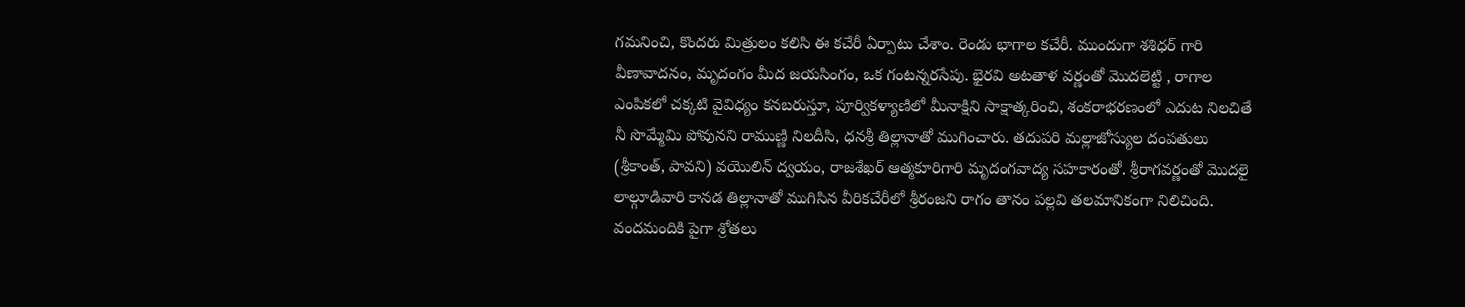గమనించి, కొందరు మిత్రులం కలిసి ఈ కచేరీ ఏర్పాటు చేశాం. రెండు భాగాల కచేరీ. ముందుగా శశిధర్ గారి వీణావాదనం, మృదంగం మీద జయసింగం, ఒక గంటన్నరసేపు. భైరవి అటతాళ వర్ణంతో మొదలెట్టి , రాగాల ఎంపికలో చక్కటి వైవిధ్యం కనబరుస్తూ, పూర్వికళ్యాణిలో మీనాక్షిని సాక్షాత్కరించి, శంకరాభరణంలో ఎదుట నిలచితే నీ సొమ్మేమి పోవునని రాముణ్ణి నిలదీసి, ధనశ్రీ తిల్లానాతో ముగించారు. తదుపరి మల్లాజోస్యుల దంపతులు (శ్రీకాంత్, పావని) వయొలిన్ ద్వయం, రాజశేఖర్ ఆత్మకూరిగారి మృదంగవాద్య సహకారంతో. శ్రీరాగవర్ణంతో మొదలై లాల్గూడివారి కానడ తిల్లానాతో ముగిసిన వీరికచేరీలో శ్రీరంజని రాగం తానం పల్లవి తలమానికంగా నిలిచింది. వందమందికి పైగా శ్రోతలు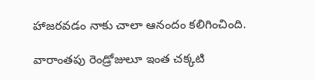హాజరవడం నాకు చాలా ఆనందం కలిగించింది.

వారాంతపు రెండ్రోజులూ ఇంత చక్కటి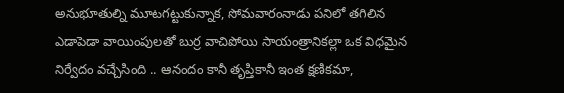అనుభూతుల్ని మూటగట్టుకున్నాక, సోమవారంనాడు పనిలో తగిలిన ఎడాపెడా వాయింపులతో బుర్ర వాచిపోయి సాయంత్రానికల్లా ఒక విధమైన నిర్వేదం వచ్చేసింది .. ఆనందం కానీ తృప్తికానీ ఇంత క్షణికమా,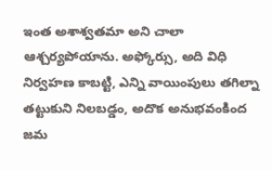ఇంత అశాశ్వతమా అని చాలా ఆశ్చర్యపోయాను. అఫ్కోర్సు, అది విధి నిర్వహణ కాబట్టి, ఎన్ని వాయింపులు తగిల్నా తట్టుకుని నిలబడ్డం, అదొక అనుభవంకింద జమ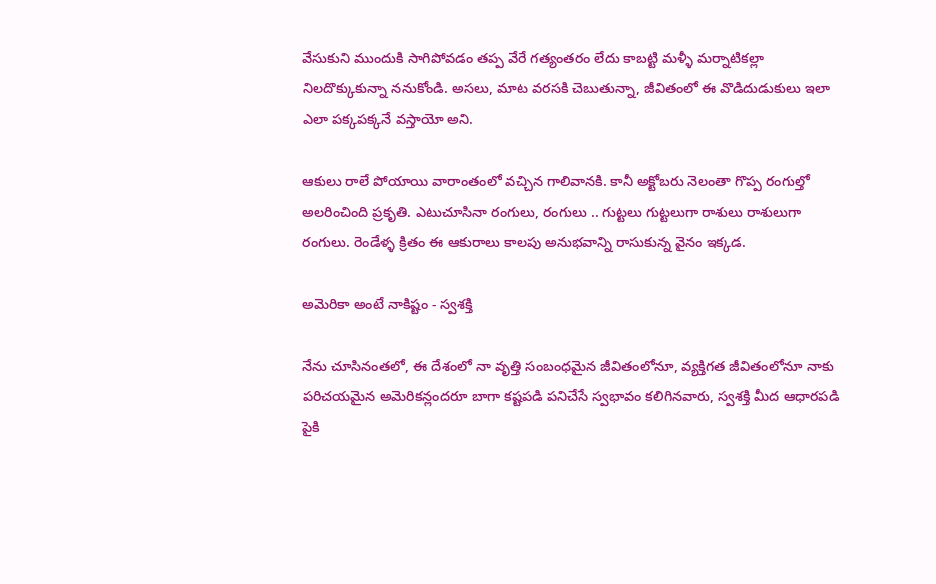వేసుకుని ముందుకి సాగిపోవడం తప్ప వేరే గత్యంతరం లేదు కాబట్టి మళ్ళీ మర్నాటికల్లా నిలదొక్కుకున్నా ననుకోండి. అసలు, మాట వరసకి చెబుతున్నా, జీవితంలో ఈ వొడిదుడుకులు ఇలా ఎలా పక్కపక్కనే వస్తాయో అని.

ఆకులు రాలే పోయాయి వారాంతంలో వచ్చిన గాలివానకి. కానీ అక్టోబరు నెలంతా గొప్ప రంగుల్తో అలరించింది ప్రకృతి. ఎటుచూసినా రంగులు, రంగులు .. గుట్టలు గుట్టలుగా రాశులు రాశులుగా రంగులు. రెండేళ్ళ క్రితం ఈ ఆకురాలు కాలపు అనుభవాన్ని రాసుకున్న వైనం ఇక్కడ.

అమెరికా అంటే నాకిష్టం - స్వశక్తి

నేను చూసినంతలో, ఈ దేశంలో నా వృత్తి సంబంధమైన జీవితంలోనూ, వ్యక్తిగత జీవితంలోనూ నాకు పరిచయమైన అమెరికన్లందరూ బాగా కష్టపడి పనిచేసే స్వభావం కలిగినవారు, స్వశక్తి మీద ఆధారపడి పైకి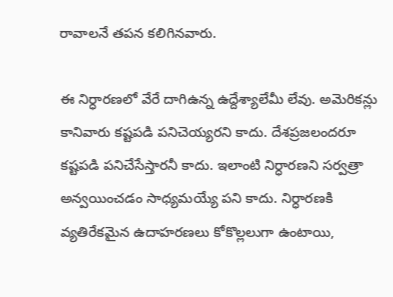రావాలనే తపన కలిగినవారు.

ఈ నిర్ధారణలో వేరే దాగిఉన్న ఉద్దేశ్యాలేమీ లేవు. అమెరికన్లు కానివారు కష్టపడి పనిచెయ్యరని కాదు. దేశప్రజలందరూ కష్టపడి పనిచేసేస్తారనీ కాదు. ఇలాంటి నిర్ధారణని సర్వత్రా అన్వయించడం సాధ్యమయ్యే పని కాదు. నిర్ధారణకి వ్యతిరేకమైన ఉదాహరణలు కోకొల్లలుగా ఉంటాయి,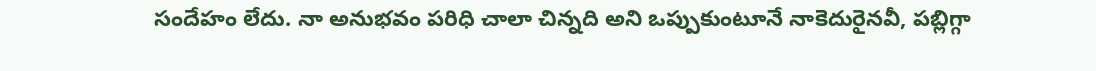సందేహం లేదు. నా అనుభవం పరిధి చాలా చిన్నది అని ఒప్పుకుంటూనే నాకెదురైనవీ, పబ్లిగ్గా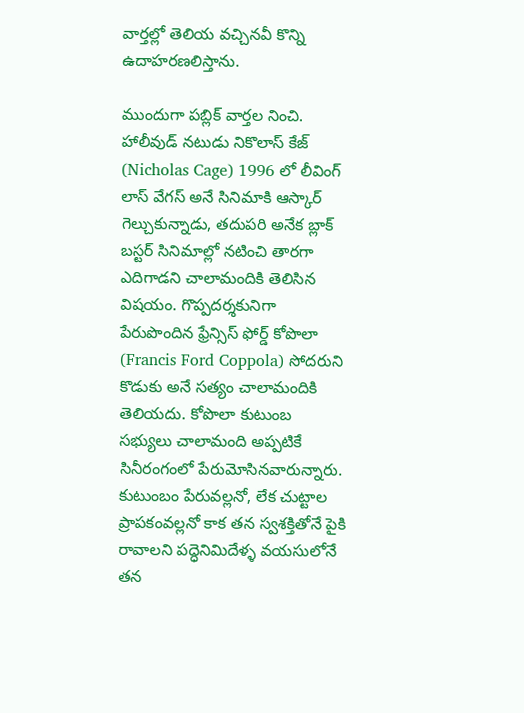వార్తల్లో తెలియ వచ్చినవీ కొన్ని ఉదాహరణలిస్తాను.

ముందుగా పబ్లిక్ వార్తల నించి.
హాలీవుడ్ నటుడు నికొలాస్ కేజ్ (Nicholas Cage) 1996 లో లీవింగ్ లాస్ వేగస్ అనే సినిమాకి ఆస్కార్ గెల్చుకున్నాడు, తదుపరి అనేక బ్లాక్ బస్టర్ సినిమాల్లో నటించి తారగా ఎదిగాడని చాలామందికి తెలిసిన విషయం. గొప్పదర్శకునిగా పేరుపొందిన ఫ్రేన్సిస్ ఫోర్డ్ కోపొలా (Francis Ford Coppola) సోదరుని కొడుకు అనే సత్యం చాలామందికి తెలియదు. కోపొలా కుటుంబ సభ్యులు చాలామంది అప్పటికే సినీరంగంలో పేరుమోసినవారున్నారు. కుటుంబం పేరువల్లనో, లేక చుట్టాల ప్రాపకంవల్లనో కాక తన స్వశక్తితోనే పైకి రావాలని పద్ధెనిమిదేళ్ళ వయసులోనే తన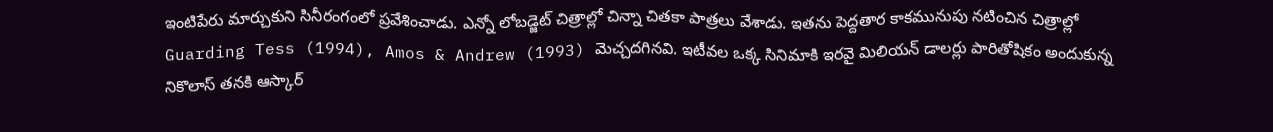ఇంటిపేరు మార్చుకుని సినీరంగంలో ప్రవేశించాడు. ఎన్నో లోబడ్జెట్ చిత్రాల్లో చిన్నా చితకా పాత్రలు వేశాడు. ఇతను పెద్దతార కాకమునుపు నటించిన చిత్రాల్లో Guarding Tess (1994), Amos & Andrew (1993) మెచ్చదగినవి. ఇటీవల ఒక్క సినిమాకి ఇరవై మిలియన్ డాలర్లు పారితోషికం అందుకున్న నికొలాస్ తనకి ఆస్కార్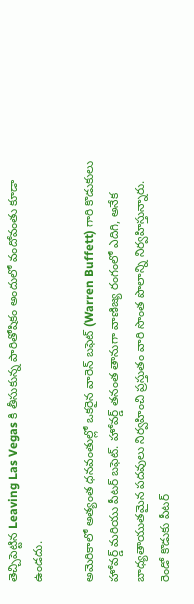తెచ్చిపెట్టిన Leaving Las Vegas కి తీసుకున్న పారితోషికం అందులో వందోవంతు కూడా ఉండదు.

అమెరికాలో అత్యంత ధనవంతుల్లో ఒకరైన వారెన్ బఫెట్ (Warren Buffett) గారి కొడుకులు హోవర్డ్ మరియు పీటర్ బఫెట్. హోవర్డ్ తనంత తానుగా వాణిజ్య రంగంలో ఎదిగి, అనేక బాధ్యతాయుతమైన పదవులు నిర్వహించి ప్రస్తుతం వారి సొంత పొలాన్ని నిర్వహిస్తున్నారు. రెండో కొడుకు పీటర్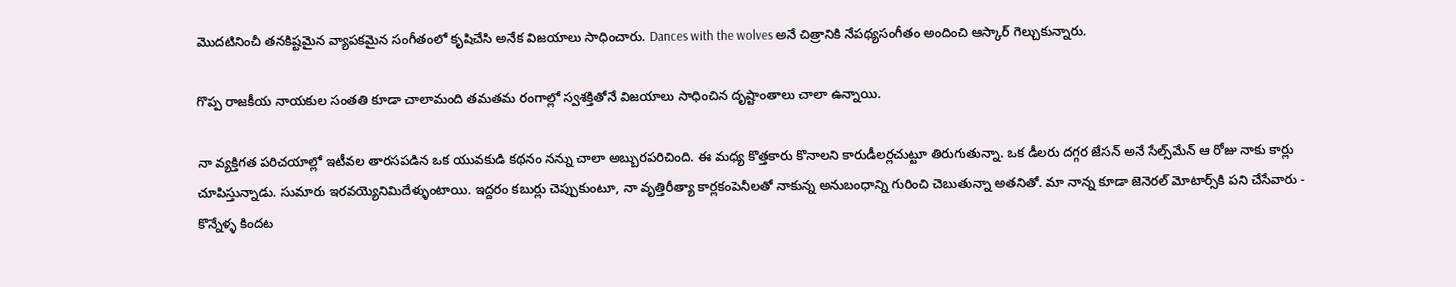మొదటినించీ తనకిష్టమైన వ్యాపకమైన సంగీతంలో కృషిచేసి అనేక విజయాలు సాధించారు. Dances with the wolves అనే చిత్రానికి నేపథ్యసంగీతం అందించి ఆస్కార్ గెల్చుకున్నారు.

గొప్ప రాజకీయ నాయకుల సంతతి కూడా చాలామంది తమతమ రంగాల్లో స్వశక్తితోనే విజయాలు సాధించిన దృష్టాంతాలు చాలా ఉన్నాయి.

నా వ్యక్తిగత పరిచయాల్లో ఇటీవల తారసపడిన ఒక యువకుడి కథనం నన్ను చాలా అబ్బురపరిచింది. ఈ మధ్య కొత్తకారు కొనాలని కారుడీలర్లచుట్టూ తిరుగుతున్నా. ఒక డీలరు దగ్గర జేసన్ అనే సేల్స్‌మేన్ ఆ రోజు నాకు కార్లు చూపిస్తున్నాడు. సుమారు ఇరవయ్యెనిమిదేళ్ళుంటాయి. ఇద్దరం కబుర్లు చెప్పుకుంటూ, నా వృత్తిరీత్యా కార్లకంపెనీలతో నాకున్న అనుబంధాన్ని గురించి చెబుతున్నా అతనితో. మా నాన్న కూడా జెనెరల్ మోటార్స్‌కి పని చేసేవారు - కొన్నేళ్ళ కిందట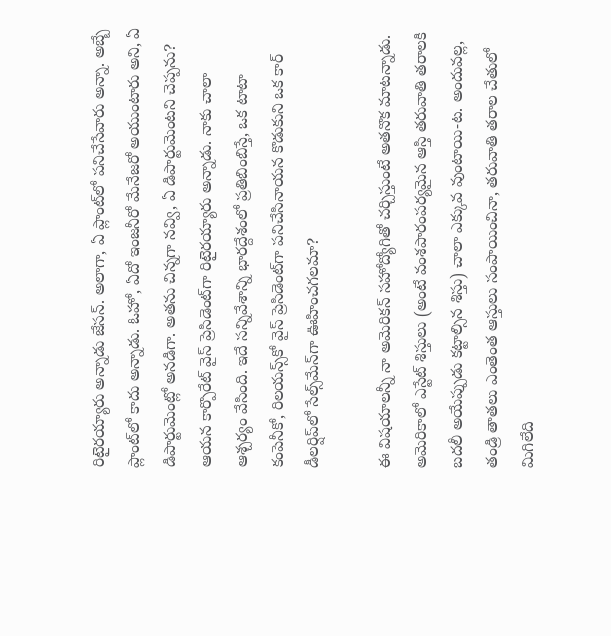రిటైరయ్యారు అన్నాడు జేసన్. అలాగా, ఏ ప్లాంట్‌లో పనిచేసేవారు అన్నా. అబ్బే ప్లాంట్‌లో కాదు అన్నాడు. ఓహో, ఏదో ఇంజనీరో మేనేజరో అయుంటారు అని, ఏ డిపార్టుమెంట్లో అనడిగా. అతను చిన్నగా నవ్వి, ఏ డిపార్టుమెంటని చెప్పను? ఆయన కార్పొరేట్ వైస్ ప్రెసిడెంట్‌గా రిటైరయ్యారు అన్నాడు. నాకు చాలా ఆశ్చర్యం వేసింది. ఇదే సన్నివేశాన్ని భారద్దేశంలో ప్రతిబింబిస్తే, ఒక టాటా కంపెనీకో, రిలయన్స్‌కో వైస్ ప్రెసిడెంట్‌గా పనిచేసినాయన కొడుకుని ఒక కార్ డీలర్షిప్‌లో సేల్స్‌మేన్‌గా ఊహించగలమా?

ఈ విషయాలన్నీ నా అమెరికన్ సహోద్యోగితో చర్చిస్తుంటే అతనొక మాటన్నాడు. అమెరికాలో ఎస్టేట్ శిస్తులు (అంటే వంశపారంపర్యమైన ఆస్తి తరువాతి తరాలకి బదలీ అయేప్పుడు కట్టాల్సిన శిస్తు) చాలా ఎక్కువ వుంటాయి-ట. అందువల్ల, తండ్రి తాతలు ఎంతెంత ఆస్తులు సంపాయించినా, తరువాతి తరాల చేతులో మిగిలేది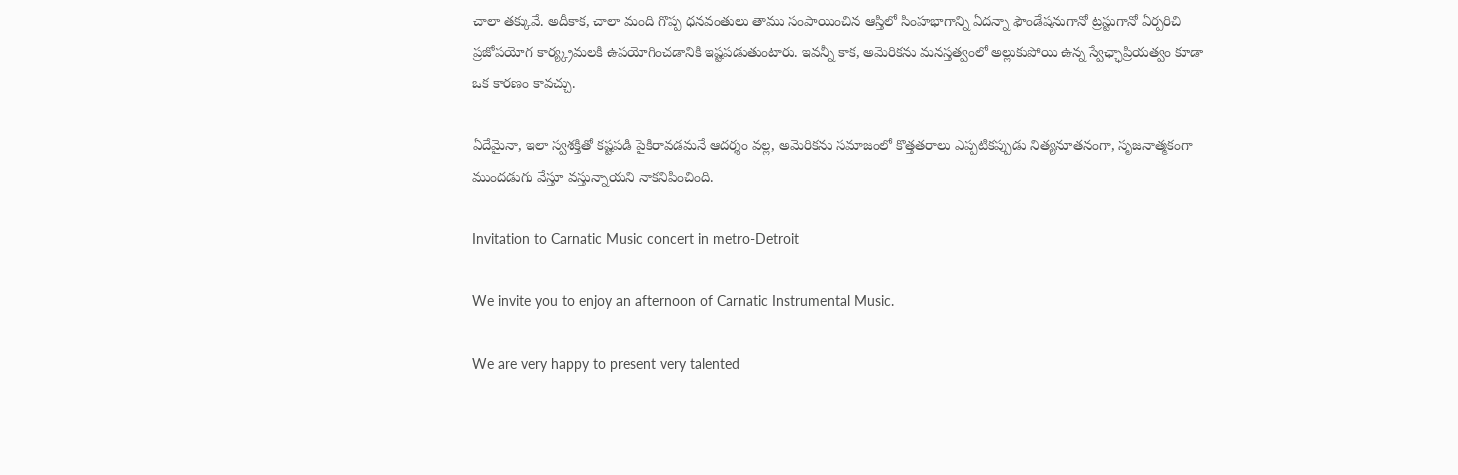చాలా తక్కువే. అదీకాక, చాలా మంది గొప్ప ధనవంతులు తాము సంపాయించిన ఆస్తిలో సింహభాగాన్ని ఏదన్నా ఫౌండేషనుగానో ట్రస్టుగానో ఏర్పరిచి ప్రజోపయోగ కార్య్క్రమలకి ఉపయోగించడానికి ఇష్టపడుతుంటారు. ఇవన్నీ కాక, అమెరికను మనస్తత్వంలో అల్లుకుపోయి ఉన్న స్వేఛ్ఛాప్రియత్వం కూడా ఒక కారణం కావచ్చు.

ఏదేమైనా, ఇలా స్వశక్తితో కష్టపడి పైకిరావడమనే ఆదర్శం వల్ల, అమెరికను సమాజంలో కొత్తతరాలు ఎప్పటికప్పుడు నిత్యనూతనంగా, సృజనాత్మకంగా ముందడుగు వేస్తూ వస్తున్నాయని నాకనిపించింది.

Invitation to Carnatic Music concert in metro-Detroit

We invite you to enjoy an afternoon of Carnatic Instrumental Music.

We are very happy to present very talented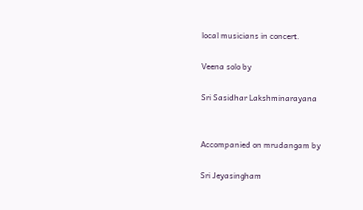local musicians in concert.

Veena solo by

Sri Sasidhar Lakshminarayana


Accompanied on mrudangam by

Sri Jeyasingham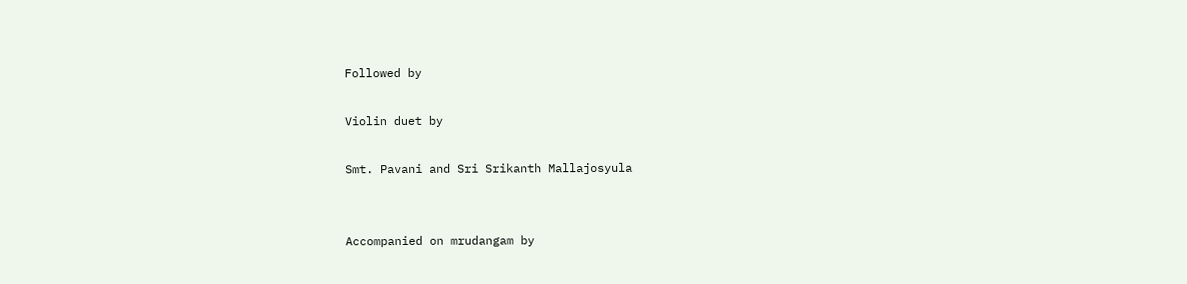Followed by

Violin duet by

Smt. Pavani and Sri Srikanth Mallajosyula


Accompanied on mrudangam by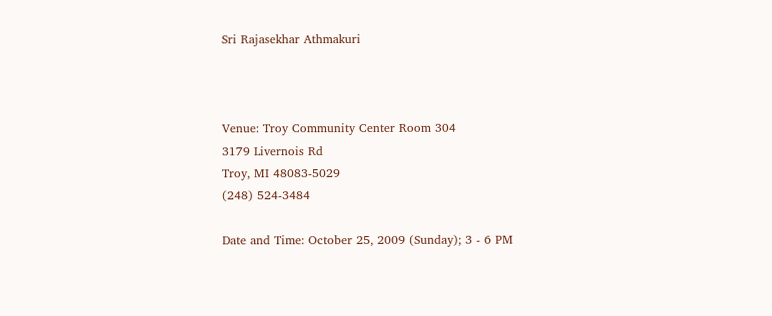Sri Rajasekhar Athmakuri



Venue: Troy Community Center Room 304
3179 Livernois Rd
Troy, MI 48083-5029
(248) 524-3484

Date and Time: October 25, 2009 (Sunday); 3 - 6 PM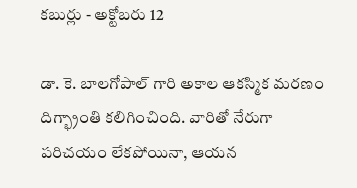కబుర్లు - అక్టోబరు 12

డా. కె. బాలగోపాల్ గారి అకాల ఆకస్మిక మరణం దిగ్భ్రాంతి కలిగించింది. వారితో నేరుగా పరిచయం లేకపోయినా, ఆయన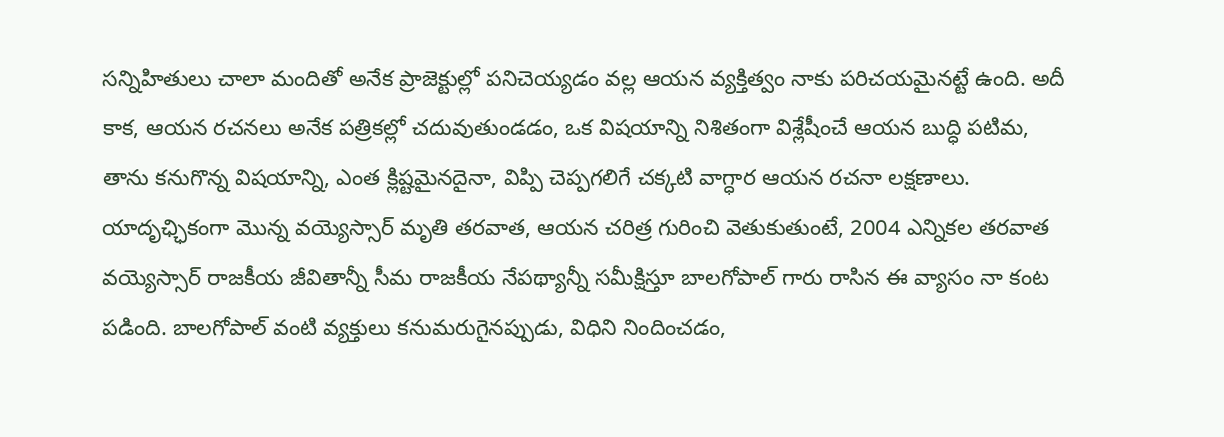సన్నిహితులు చాలా మందితో అనేక ప్రాజెక్టుల్లో పనిచెయ్యడం వల్ల ఆయన వ్యక్తిత్వం నాకు పరిచయమైనట్టే ఉంది. అదీ కాక, ఆయన రచనలు అనేక పత్రికల్లో చదువుతుండడం, ఒక విషయాన్ని నిశితంగా విశ్లేషీంచే ఆయన బుద్ధి పటిమ, తాను కనుగొన్న విషయాన్ని, ఎంత క్లిష్టమైనదైనా, విప్పి చెప్పగలిగే చక్కటి వాగ్ధార ఆయన రచనా లక్షణాలు. యాదృఛ్ఛికంగా మొన్న వయ్యెస్సార్ మృతి తరవాత, ఆయన చరిత్ర గురించి వెతుకుతుంటే, 2004 ఎన్నికల తరవాత వయ్యెస్సార్ రాజకీయ జీవితాన్నీ సీమ రాజకీయ నేపథ్యాన్నీ సమీక్షిస్తూ బాలగోపాల్ గారు రాసిన ఈ వ్యాసం నా కంట పడింది. బాలగోపాల్ వంటి వ్యక్తులు కనుమరుగైనప్పుడు, విధిని నిందించడం,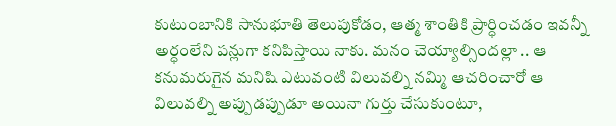కుటుంబానికి సానుభూతి తెలుపుకోడం, ఆత్మ శాంతికి ప్రార్ధించడం ఇవన్నీ అర్ధంలేని పన్లుగా కనిపిస్తాయి నాకు. మనం చెయ్యాల్సిందల్లా .. ఆ కనుమరుగైన మనిషి ఎటువంటి విలువల్ని నమ్మి ఆచరించారో ఆ విలువల్ని అప్పుడప్పుడూ అయినా గుర్తు చేసుకుంటూ,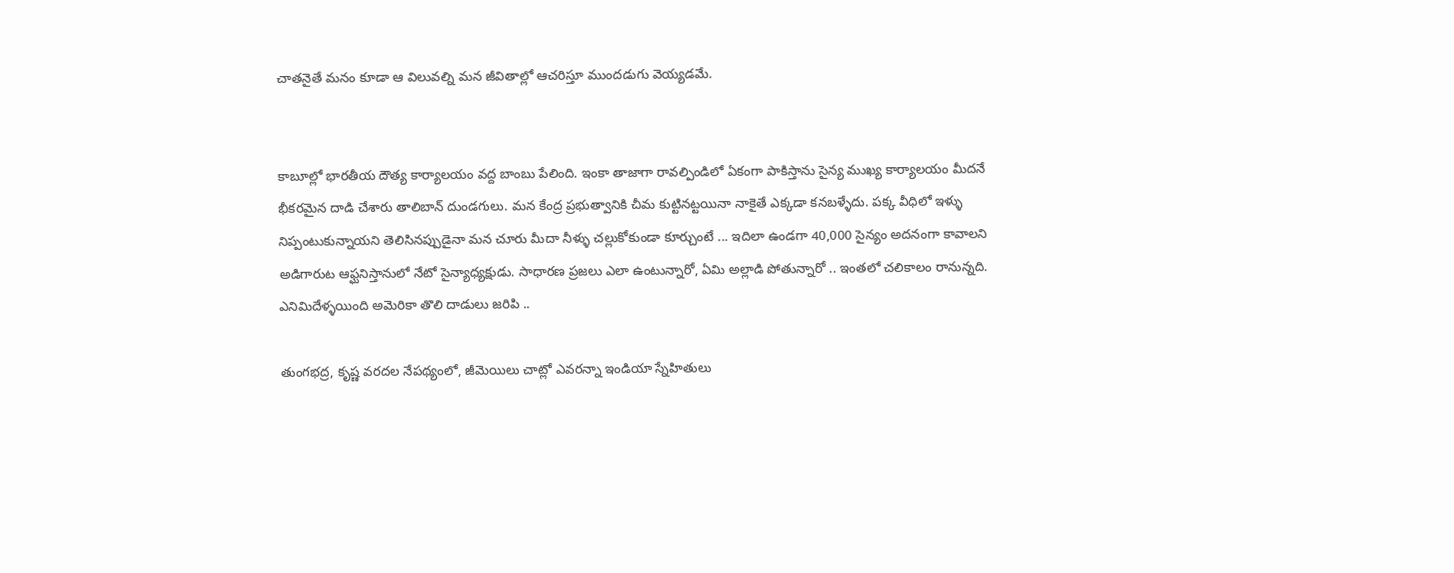చాతనైతే మనం కూడా ఆ విలువల్ని మన జీవితాల్లో ఆచరిస్తూ ముందడుగు వెయ్యడమే.


కాబూల్లో భారతీయ దౌత్య కార్యాలయం వద్ద బాంబు పేలింది. ఇంకా తాజాగా రావల్పిండిలో ఏకంగా పాకిస్తాను సైన్య ముఖ్య కార్యాలయం మీదనే భీకరమైన దాడి చేశారు తాలిబాన్ దుండగులు. మన కేంద్ర ప్రభుత్వానికి చీమ కుట్టినట్టయినా నాకైతే ఎక్కడా కనబళ్ళేదు. పక్క వీధిలో ఇళ్ళు నిప్పంటుకున్నాయని తెలిసినప్పుడైనా మన చూరు మీదా నీళ్ళు చల్లుకోకుండా కూర్చుంటే ... ఇదిలా ఉండగా 40,000 సైన్యం అదనంగా కావాలని అడిగారుట ఆఫ్ఘనిస్తానులో నేటో సైన్యాధ్యక్షుడు. సాధారణ ప్రజలు ఎలా ఉంటున్నారో, ఏమి అల్లాడి పోతున్నారో .. ఇంతలో చలికాలం రానున్నది. ఎనిమిదేళ్ళయింది అమెరికా తొలి దాడులు జరిపి ..

తుంగభద్ర, కృష్ణ వరదల నేపథ్యంలో, జీమెయిలు చాట్లో ఎవరన్నా ఇండియా స్నేహితులు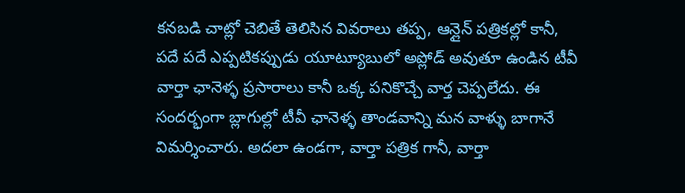కనబడి చాట్లో చెబితే తెలిసిన వివరాలు తప్ప, ఆన్లైన్ పత్రికల్లో కానీ, పదే పదే ఎప్పటికప్పుడు యూట్యూబులో అప్లోడ్ అవుతూ ఉండిన టీవీ వార్తా ఛానెళ్ళ ప్రసారాలు కానీ ఒక్క పనికొచ్చే వార్త చెప్పలేదు. ఈ సందర్భంగా బ్లాగుల్లో టీవీ ఛానెళ్ళ తాండవాన్ని మన వాళ్ళు బాగానే విమర్శించారు. అదలా ఉండగా, వార్తా పత్రిక గానీ, వార్తా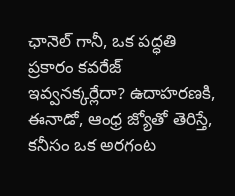ఛానెల్ గానీ, ఒక పద్ధతి ప్రకారం కవరేజ్ ఇవ్వనక్కర్లేదా? ఉదాహరణకి, ఈనాడో, ఆంధ్ర జ్యోతో తెరిస్తే, కనీసం ఒక అరగంట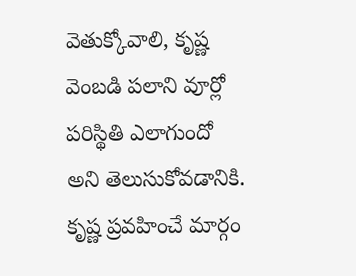వెతుక్కోవాలి, కృష్ణ వెంబడి పలాని వూర్లో పరిస్థితి ఎలాగుందో అని తెలుసుకోవడానికి. కృష్ణ ప్రవహించే మార్గం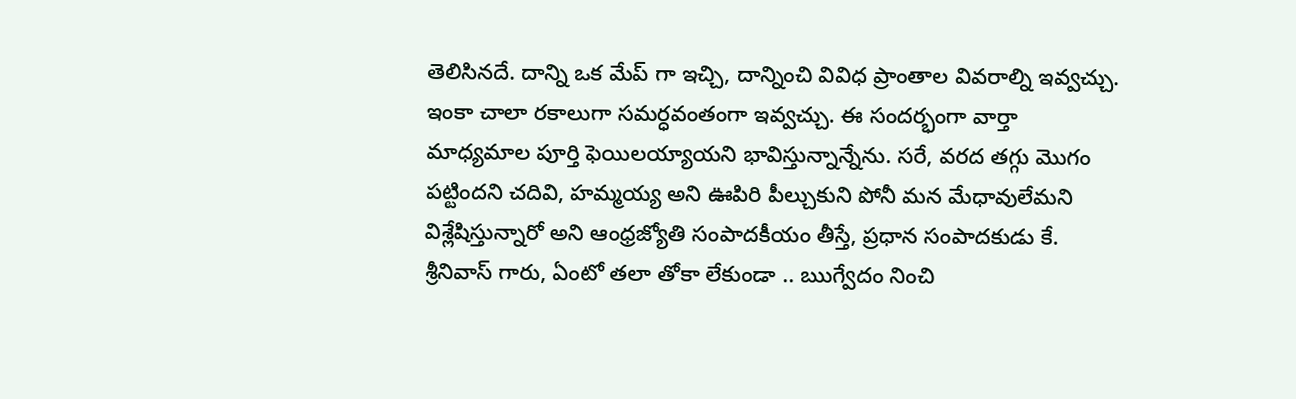తెలిసినదే. దాన్ని ఒక మేప్ గా ఇచ్చి, దాన్నించి వివిధ ప్రాంతాల వివరాల్ని ఇవ్వచ్చు. ఇంకా చాలా రకాలుగా సమర్ధవంతంగా ఇవ్వచ్చు. ఈ సందర్భంగా వార్తా మాధ్యమాల పూర్తి ఫెయిలయ్యాయని భావిస్తున్నాన్నేను. సరే, వరద తగ్గు మొగం పట్టిందని చదివి, హమ్మయ్య అని ఊపిరి పీల్చుకుని పోనీ మన మేధావులేమని విశ్లేషిస్తున్నారో అని ఆంధ్రజ్యోతి సంపాదకీయం తీస్తే, ప్రధాన సంపాదకుడు కే. శ్రీనివాస్ గారు, ఏంటో తలా తోకా లేకుండా .. ఋగ్వేదం నించి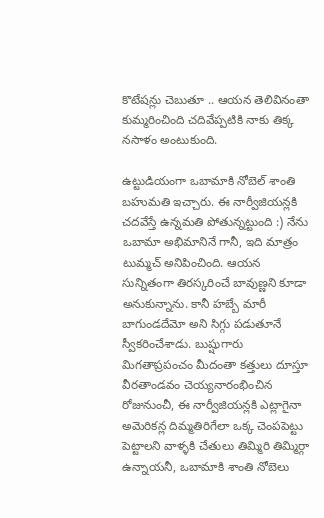కొటేషన్లు చెబుతూ .. ఆయన తెలివినంతా కుమ్మరించింది చదివేప్పటికి నాకు తిక్క నసాళం అంటుకుంది.

ఉట్టుడియంగా ఒబామాకి నోబెల్ శాంతి బహుమతి ఇచ్చారు. ఈ నార్వీజియన్లకి చదవేస్తే ఉన్నమతి పోతున్నట్టుంది :) నేను ఒబామా అభిమానినే గానీ, ఇది మాత్రం టుమ్మచ్ అనిపించింది. ఆయన సున్నితంగా తిరస్కరించే బావుణ్ణని కూడా అనుకున్నాను. కానీ హబ్బే మారీ బాగుండదేమో అని సిగ్గు పడుతూనే స్వీకరించేశాడు. బుష్షుగారు మిగతాప్రపంచం మీదంతా కత్తులు దూస్తూ వీరతాండవం చెయ్యనారంభించిన రోజునుంచీ, ఈ నార్వీజియన్లకి ఎట్లాగైనా అమెరికన్ల దిమ్మతిరిగేలా ఒక్క చెంపపెట్టు పెట్టాలని వాళ్ళకి చేతులు తిమ్మిరి తిమ్మిర్గా ఉన్నాయనీ, ఒబామాకి శాంతి నోబెలు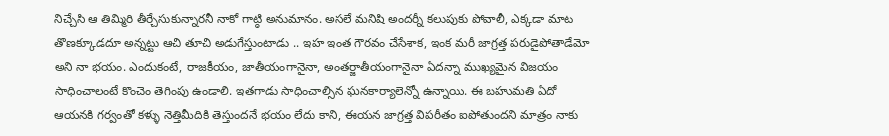నిచ్చేసి ఆ తిమ్మిరి తీర్చేసుకున్నారనీ నాకో గాట్ఠి అనుమానం. అసలే మనిషి అందర్నీ కలుపుకు పోవాలీ, ఎక్కడా మాట తొణక్కూడదూ అన్నట్టు ఆచి తూచి అడుగేస్తుంటాడు .. ఇహ ఇంత గౌరవం చేసేశాక, ఇంక మరీ జాగ్రత్త పరుడైపోతాడేమో అని నా భయం. ఎందుకంటే, రాజకీయం, జాతీయంగానైనా, అంతర్జాతీయంగానైనా ఏదన్నా ముఖ్యమైన విజయం సాధించాలంటే కొంచెం తెగింపు ఉండాలి. ఇతగాడు సాధించాల్సిన ఘనకార్యాలెన్నో ఉన్నాయి. ఈ బహుమతి ఏదో ఆయనకి గర్వంతో కళ్ళు నెత్తిమీదికి తెస్తుందనే భయం లేదు కాని, ఈయన జాగ్రత్త విపరీతం ఐపోతుందని మాత్రం నాకు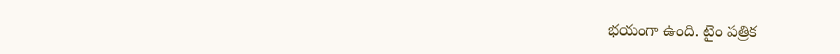భయంగా ఉంది. టైం పత్రిక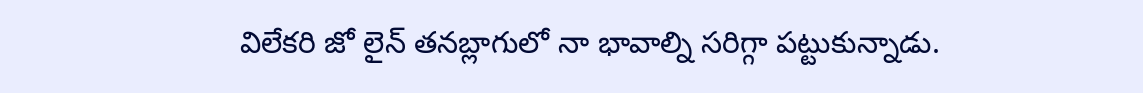విలేకరి జో లైన్ తనబ్లాగులో నా భావాల్ని సరిగ్గా పట్టుకున్నాడు.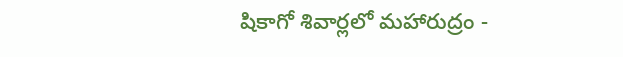షికాగో శివార్లలో మహారుద్రం -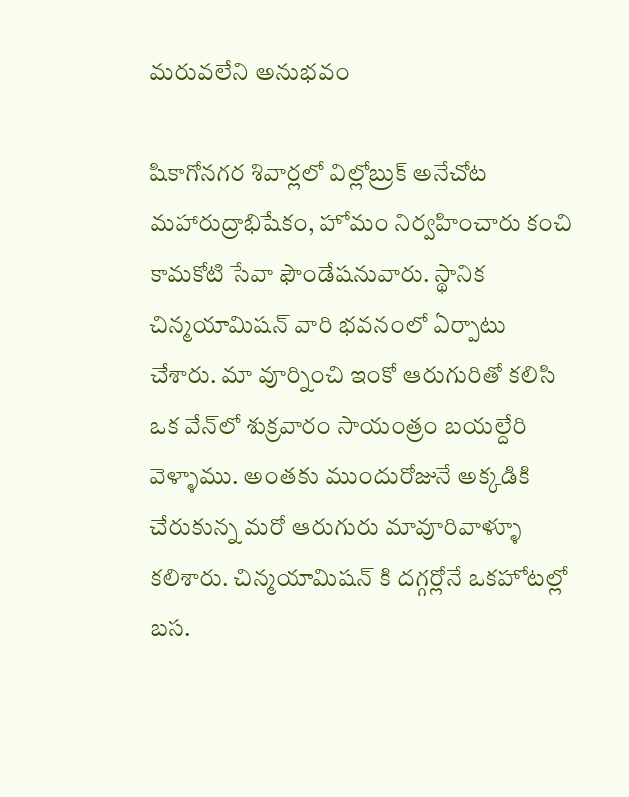మరువలేని అనుభవం

షికాగోనగర శివార్లలో విల్లోబ్రుక్ అనేచోట మహారుద్రాభిషేకం, హోమం నిర్వహించారు కంచి కామకోటి సేవా ఫౌండేషనువారు. స్థానిక చిన్మయామిషన్ వారి భవనంలో ఏర్పాటు చేశారు. మా వూర్నించి ఇంకో ఆరుగురితో కలిసి ఒక వేన్‌లో శుక్రవారం సాయంత్రం బయల్దేరి వెళ్ళాము. అంతకు ముందురోజునే అక్కడికి చేరుకున్న మరో ఆరుగురు మావూరివాళ్ళూ కలిశారు. చిన్మయామిషన్ కి దగ్గర్లోనే ఒకహోటల్లో బస.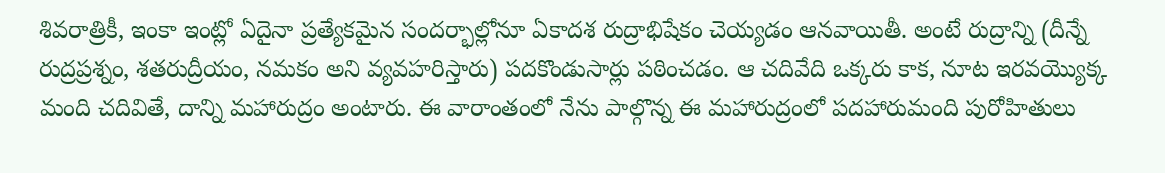శివరాత్రికీ, ఇంకా ఇంట్లో ఏదైనా ప్రత్యేకమైన సందర్భాల్లోనూ ఏకాదశ రుద్రాభిషేకం చెయ్యడం ఆనవాయితీ. అంటే రుద్రాన్ని (దీన్నే రుద్రప్రశ్నం, శతరుద్రీయం, నమకం అని వ్యవహరిస్తారు) పదకొండుసార్లు పఠించడం. ఆ చదివేది ఒక్కరు కాక, నూట ఇరవయ్యొక్క మంది చదివితే, దాన్ని మహారుద్రం అంటారు. ఈ వారాంతంలో నేను పాల్గొన్న ఈ మహారుద్రంలో పదహారుమంది పురోహితులు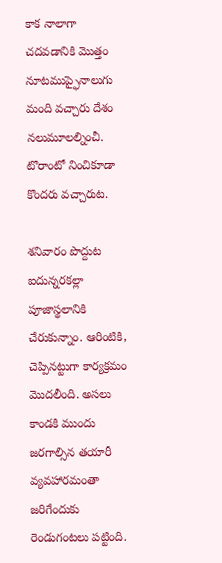కాక నాలాగా చదవడానికి మొత్తం నూటముప్ఫైనాలుగు మంది వచ్చారు దేశం నలుమూలల్నించీ. టొరాంటో నించికూడా కొందరు వచ్చారుట.

శనివారం పొద్దుట ఐదున్నరకల్లా పూజాస్థలానికి చేరుకున్నాం. ఆరింటికి, చెప్పినట్టుగా కార్యక్రమం మొదలీంది. అసలు కాండకి ముందు జరగాల్సిన తయారీ వ్యవహారమంతా జరిగేందుకు రెండుగంటలు పట్టింది.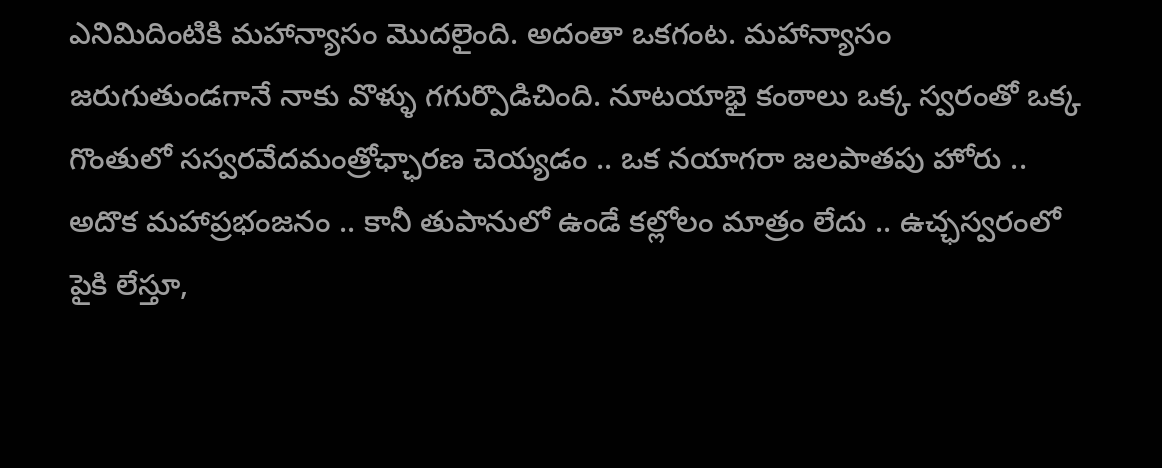ఎనిమిదింటికి మహాన్యాసం మొదలైంది. అదంతా ఒకగంట. మహాన్యాసం జరుగుతుండగానే నాకు వొళ్ళు గగుర్పొడిచింది. నూటయాభై కంఠాలు ఒక్క స్వరంతో ఒక్క గొంతులో సస్వరవేదమంత్రోఛ్ఛారణ చెయ్యడం .. ఒక నయాగరా జలపాతపు హోరు .. అదొక మహాప్రభంజనం .. కానీ తుపానులో ఉండే కల్లోలం మాత్రం లేదు .. ఉచ్ఛస్వరంలో పైకి లేస్తూ,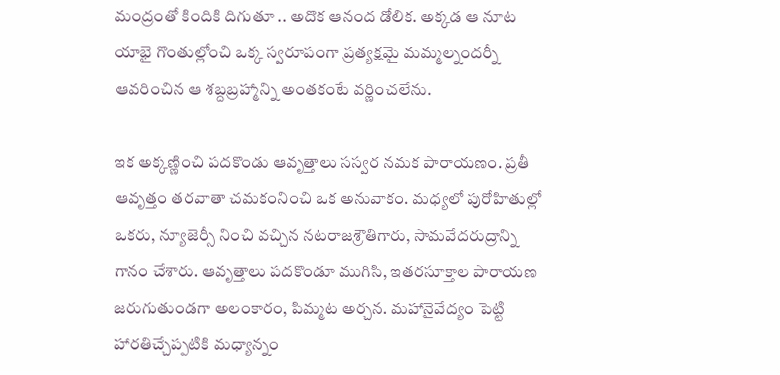మంద్రంతో కిందికి దిగుతూ .. అదొక ఆనంద డోలిక. అక్కడ ఆ నూట యాభై గొంతుల్లోంచి ఒక్క స్వరూపంగా ప్రత్యక్షమై మమ్మల్నందర్నీ ఆవరించిన ఆ శబ్దబ్రహ్మాన్ని అంతకంటే వర్ణించలేను.

ఇక అక్కణ్ణించి పదకొండు ఆవృత్తాలు సస్వర నమక పారాయణం. ప్రతీ ఆవృత్తం తరవాతా చమకంనించి ఒక అనువాకం. మధ్యలో పురోహితుల్లో ఒకరు, న్యూజెర్సీ నించి వచ్చిన నటరాజశ్రౌతిగారు, సామవేదరుద్రాన్ని గానం చేశారు. ఆవృత్తాలు పదకొండూ ముగిసి, ఇతరసూక్తాల పారాయణ జరుగుతుండగా అలంకారం, పిమ్మట అర్చన. మహానైవేద్యం పెట్టి హారతిచ్చేప్పటికి మధ్యాన్నం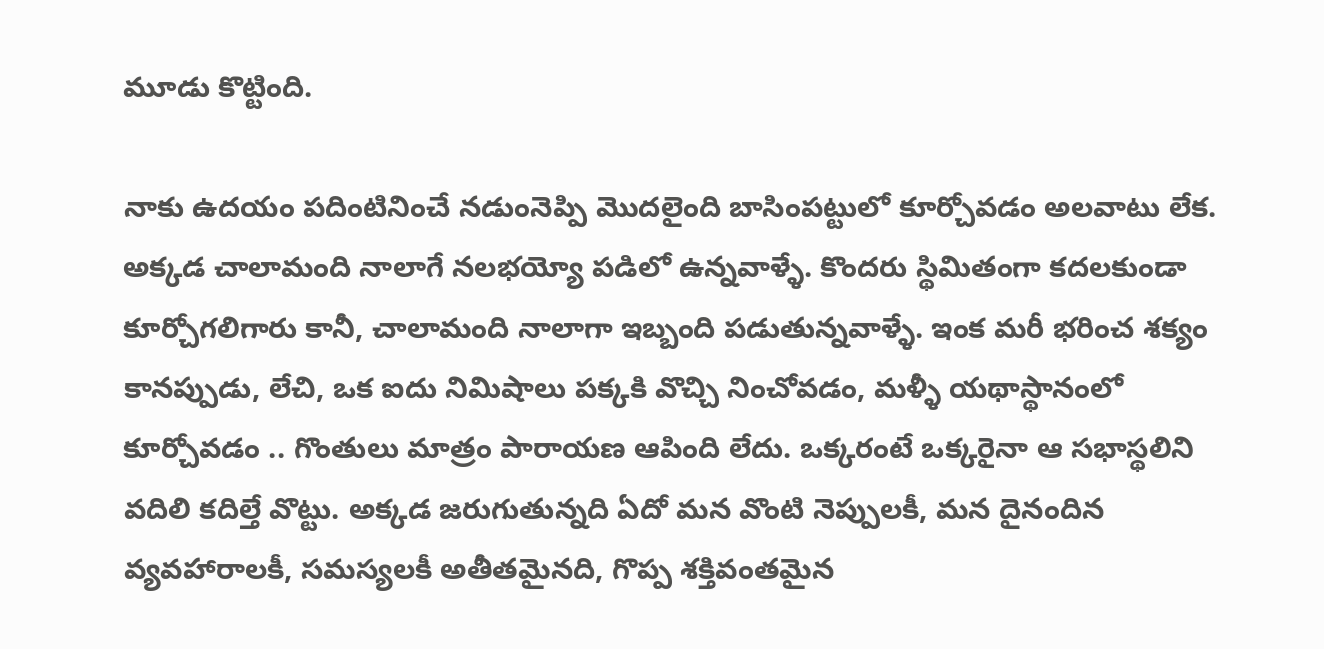మూడు కొట్టింది.

నాకు ఉదయం పదింటినించే నడుంనెప్పి మొదలైంది బాసింపట్టులో కూర్చోవడం అలవాటు లేక. అక్కడ చాలామంది నాలాగే నలభయ్యో పడిలో ఉన్నవాళ్ళే. కొందరు స్థిమితంగా కదలకుండా కూర్చోగలిగారు కానీ, చాలామంది నాలాగా ఇబ్బంది పడుతున్నవాళ్ళే. ఇంక మరీ భరించ శక్యం కానప్పుడు, లేచి, ఒక ఐదు నిమిషాలు పక్కకి వొచ్చి నించోవడం, మళ్ళీ యథాస్థానంలో కూర్చోవడం .. గొంతులు మాత్రం పారాయణ ఆపింది లేదు. ఒక్కరంటే ఒక్కరైనా ఆ సభాస్థలిని వదిలి కదిల్తే వొట్టు. అక్కడ జరుగుతున్నది ఏదో మన వొంటి నెప్పులకీ, మన దైనందిన వ్యవహారాలకీ, సమస్యలకీ అతీతమైనది, గొప్ప శక్తివంతమైన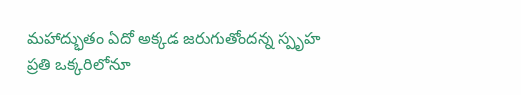మహాద్భుతం ఏదో అక్కడ జరుగుతోందన్న స్పృహ ప్రతి ఒక్కరిలోనూ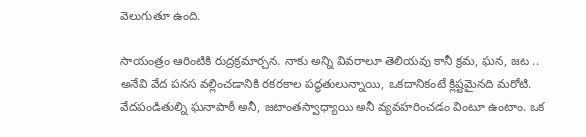వెలుగుతూ ఉంది.

సాయంత్రం ఆరింటికి రుద్రక్రమార్చన. నాకు అన్ని వివరాలూ తెలియవు కానీ క్రమ, ఘన, జట .. అనేవి వేద పనస వల్లించడానికి రకరకాల పద్ధతులున్నాయి, ఒకదానికంటే క్లిష్టమైనది మరోటి. వేదపండితుల్ని ఘనాపాఠీ అనీ, జటాంతస్వాధ్యాయి అనీ వ్యవహరించడం వింటూ ఉంటాం. ఒక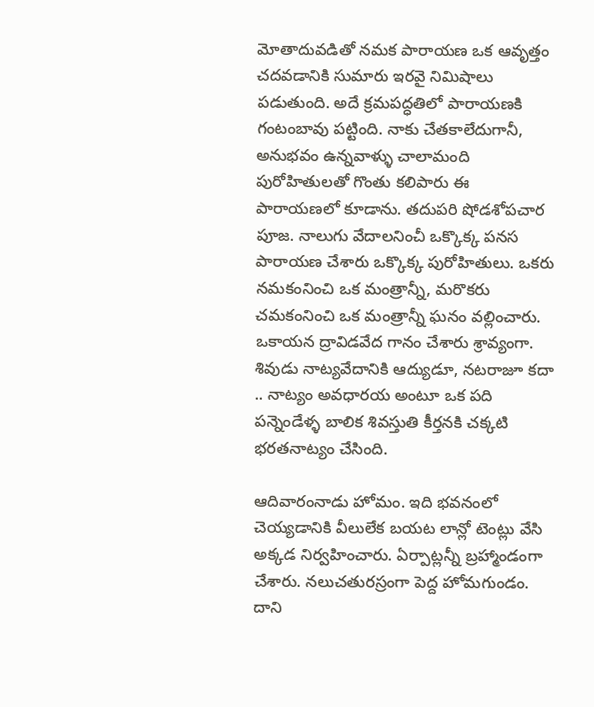మోతాదువడితో నమక పారాయణ ఒక ఆవృత్తం చదవడానికి సుమారు ఇరవై నిమిషాలు పడుతుంది. అదే క్రమపద్ధతిలో పారాయణకి గంటంబావు పట్టింది. నాకు చేతకాలేదుగానీ, అనుభవం ఉన్నవాళ్ళు చాలామంది పురోహితులతో గొంతు కలిపారు ఈ పారాయణలో కూడాను. తదుపరి షోడశోపచార పూజ. నాలుగు వేదాలనించీ ఒక్కొక్క పనస పారాయణ చేశారు ఒక్కొక్క పురోహితులు. ఒకరు నమకంనించి ఒక మంత్రాన్నీ, మరొకరు చమకంనించి ఒక మంత్రాన్నీ ఘనం వల్లించారు. ఒకాయన ద్రావిడవేద గానం చేశారు శ్రావ్యంగా. శివుడు నాట్యవేదానికి ఆద్యుడూ, నటరాజూ కదా .. నాట్యం అవధారయ అంటూ ఒక పది పన్నెండేళ్ళ బాలిక శివస్తుతి కీర్తనకి చక్కటి భరతనాట్యం చేసింది.

ఆదివారంనాడు హోమం. ఇది భవనంలో చెయ్యడానికి వీలులేక బయట లాన్లో టెంట్లు వేసి అక్కడ నిర్వహించారు. ఏర్పాట్లన్నీ బ్రహ్మాండంగా చేశారు. నలుచతురస్రంగా పెద్ద హోమగుండం. దాని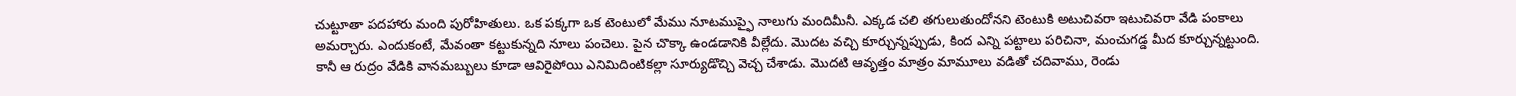చుట్టూతా పదహారు మంది పురోహితులు. ఒక పక్కగా ఒక టెంటులో మేము నూటముప్ఫై నాలుగు మందిమీనీ. ఎక్కడ చలి తగులుతుందోనని టెంటుకి అటుచివరా ఇటుచివరా వేడి పంకాలు అమర్చారు. ఎందుకంటే, మేవంతా కట్టుకున్నది నూలు పంచెలు. పైన చొక్కా ఉండడానికి వీల్లేదు. మొదట వచ్చి కూర్చున్నప్పుడు, కింద ఎన్ని పట్టాలు పరిచినా, మంచుగడ్డ మీద కూర్చున్నట్టుంది. కానీ ఆ రుద్రం వేడికి వానమబ్బులు కూడా ఆవిరైపోయి ఎనిమిదింటికల్లా సూర్యుడొచ్చి వెచ్చ చేశాడు. మొదటి ఆవృత్తం మాత్రం మామూలు వడితో చదివాము, రెండు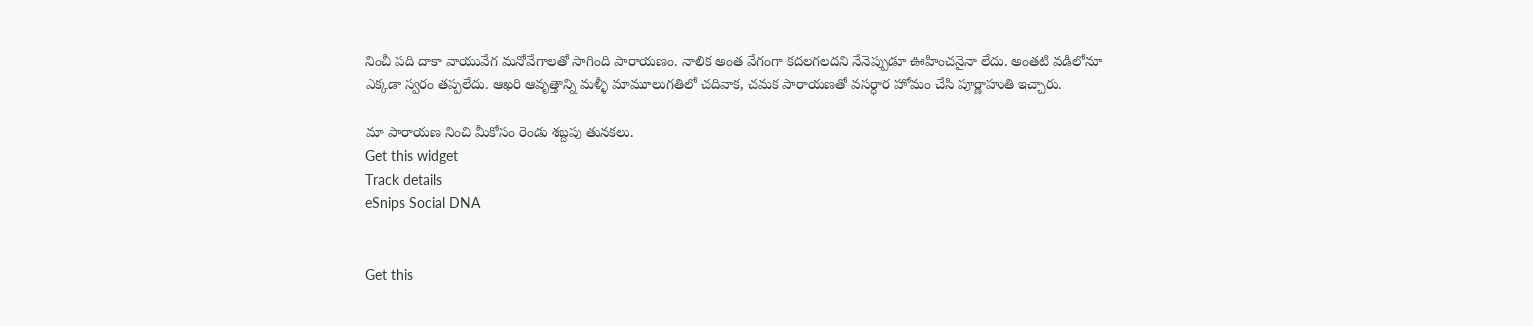నించీ పది దాకా వాయువేగ మనోవేగాలతో సాగింది పారాయణం. నాలిక అంత వేగంగా కదలగలదని నేనెప్పుడూ ఊహించనైనా లేదు. అంతటి వడిలోనూ ఎక్కడా స్వరం తప్పలేదు. ఆఖరి ఆవృత్తాన్ని మళ్ళీ మామూలుగతిలో చదివాక, చమక పారాయణతో వసర్ధార హోమం చేసి పూర్ణాహుతి ఇచ్చారు.

మా పారాయణ నించి మీకోసం రెండు శబ్దపు తునకలు.
Get this widget
Track details
eSnips Social DNA


Get this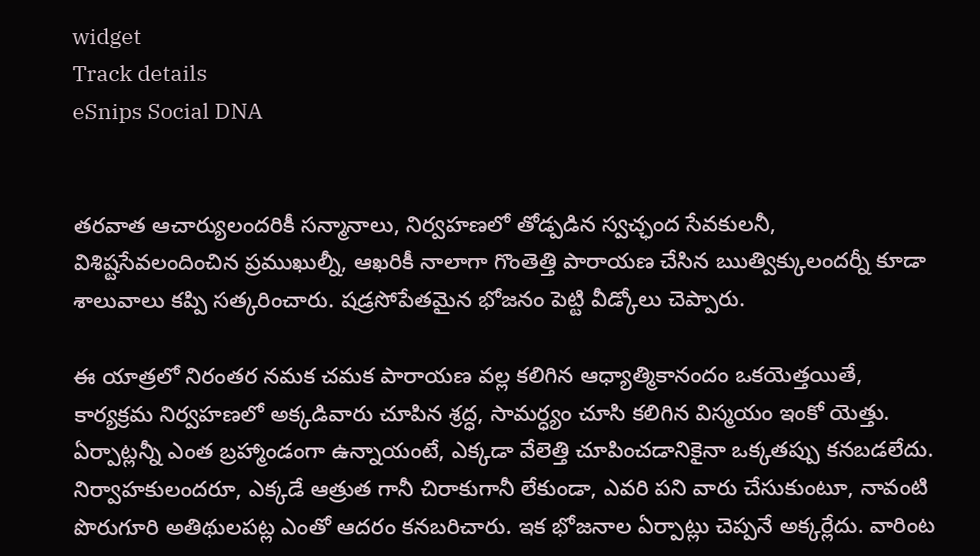widget
Track details
eSnips Social DNA


తరవాత ఆచార్యులందరికీ సన్మానాలు, నిర్వహణలో తోడ్పడిన స్వచ్ఛంద సేవకులనీ, విశిష్టసేవలందించిన ప్రముఖుల్నీ, ఆఖరికీ నాలాగా గొంతెత్తి పారాయణ చేసిన ఋత్విక్కులందర్నీ కూడా శాలువాలు కప్పి సత్కరించారు. షడ్రసోపేతమైన భోజనం పెట్టి వీడ్కోలు చెప్పారు.

ఈ యాత్రలో నిరంతర నమక చమక పారాయణ వల్ల కలిగిన ఆధ్యాత్మికానందం ఒకయెత్తయితే, కార్యక్రమ నిర్వహణలో అక్కడివారు చూపిన శ్రద్ధ, సామర్ధ్యం చూసి కలిగిన విస్మయం ఇంకో యెత్తు. ఏర్పాట్లన్నీ ఎంత బ్రహ్మాండంగా ఉన్నాయంటే, ఎక్కడా వేలెత్తి చూపించడానికైనా ఒక్కతప్పు కనబడలేదు. నిర్వాహకులందరూ, ఎక్కడే ఆత్రుత గానీ చిరాకుగానీ లేకుండా, ఎవరి పని వారు చేసుకుంటూ, నావంటి పొరుగూరి అతిథులపట్ల ఎంతో ఆదరం కనబరిచారు. ఇక భోజనాల ఏర్పాట్లు చెప్పనే అక్కర్లేదు. వారింట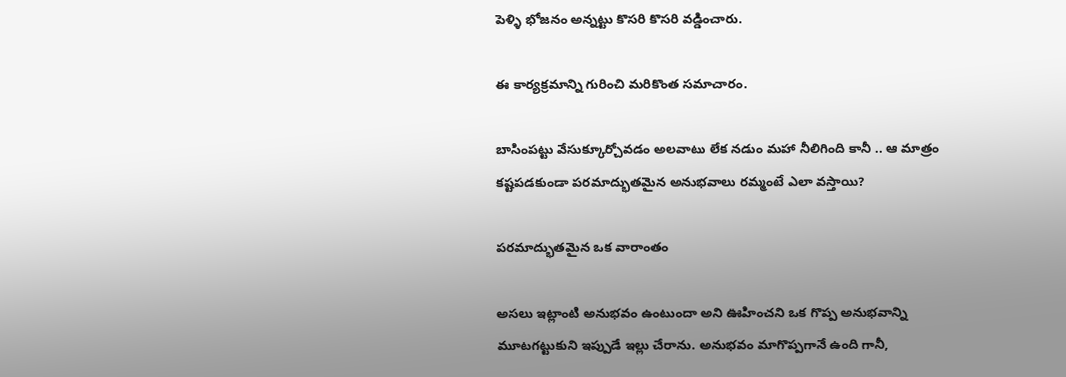పెళ్ళి భోజనం అన్నట్టు కొసరి కొసరి వడ్డించారు.

ఈ కార్యక్రమాన్ని గురించి మరికొంత సమాచారం.

బాసింపట్టు వేసుక్కూర్చోవడం అలవాటు లేక నడుం మహా నీలిగింది కానీ .. ఆ మాత్రం కష్టపడకుండా పరమాద్భుతమైన అనుభవాలు రమ్మంటే ఎలా వస్తాయి?

పరమాద్భుతమైన ఒక వారాంతం

అసలు ఇట్లాంటి అనుభవం ఉంటుందా అని ఊహించని ఒక గొప్ప అనుభవాన్ని మూటగట్టుకుని ఇప్పుడే ఇల్లు చేరాను. అనుభవం మాగొప్పగానే ఉంది గానీ,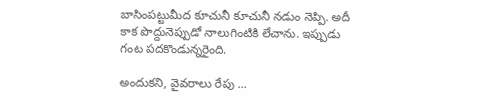బాసింపట్టుమీద కూచునీ కూచునీ నడుం నెప్పి. అదీ కాక పొద్దునెప్పుడో నాలుగింటికి లేచాను. ఇప్పుడు గంట పదకొండున్నరైంది.

అందుకని, వైవరాలు రేపు ...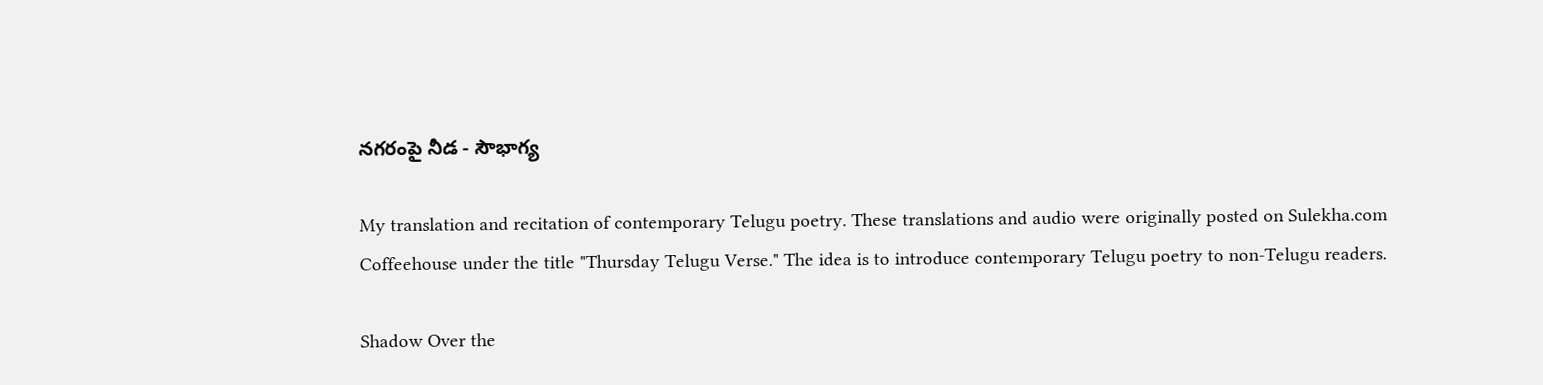నగరంపై నీడ - సౌభాగ్య

My translation and recitation of contemporary Telugu poetry. These translations and audio were originally posted on Sulekha.com Coffeehouse under the title "Thursday Telugu Verse." The idea is to introduce contemporary Telugu poetry to non-Telugu readers.

Shadow Over the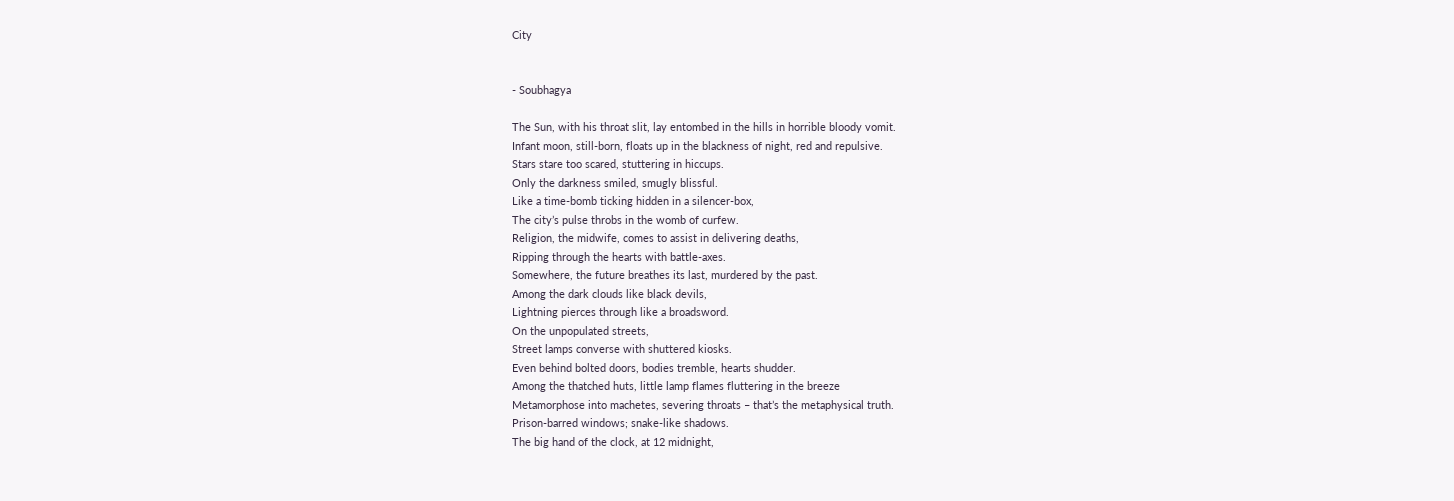City


- Soubhagya

The Sun, with his throat slit, lay entombed in the hills in horrible bloody vomit.
Infant moon, still-born, floats up in the blackness of night, red and repulsive.
Stars stare too scared, stuttering in hiccups.
Only the darkness smiled, smugly blissful.
Like a time-bomb ticking hidden in a silencer-box,
The city’s pulse throbs in the womb of curfew.
Religion, the midwife, comes to assist in delivering deaths,
Ripping through the hearts with battle-axes.
Somewhere, the future breathes its last, murdered by the past.
Among the dark clouds like black devils,
Lightning pierces through like a broadsword.
On the unpopulated streets,
Street lamps converse with shuttered kiosks.
Even behind bolted doors, bodies tremble, hearts shudder.
Among the thatched huts, little lamp flames fluttering in the breeze
Metamorphose into machetes, severing throats – that’s the metaphysical truth.
Prison-barred windows; snake-like shadows.
The big hand of the clock, at 12 midnight,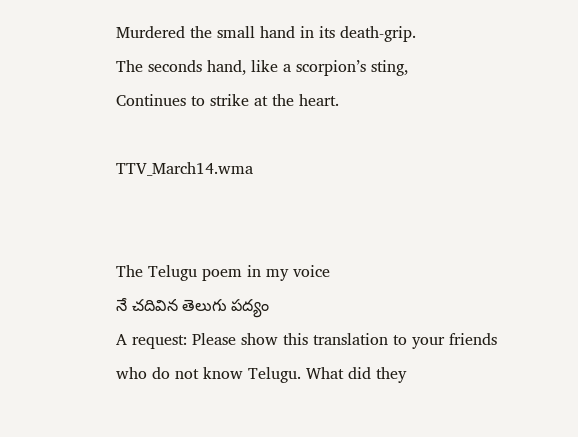Murdered the small hand in its death-grip.
The seconds hand, like a scorpion’s sting,
Continues to strike at the heart.

TTV_March14.wma


The Telugu poem in my voice
నే చదివిన తెలుగు పద్యం
A request: Please show this translation to your friends who do not know Telugu. What did they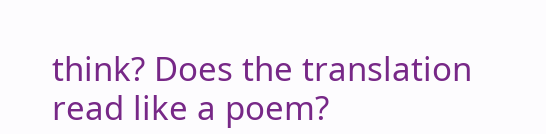think? Does the translation read like a poem?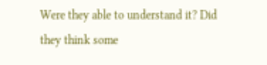Were they able to understand it? Did they think some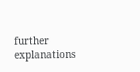further explanations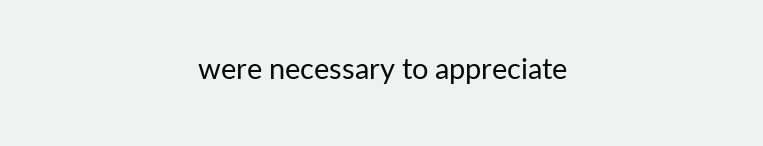were necessary to appreciate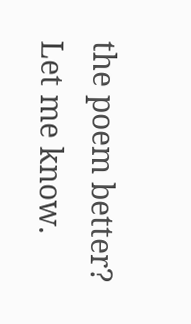the poem better? Let me know.